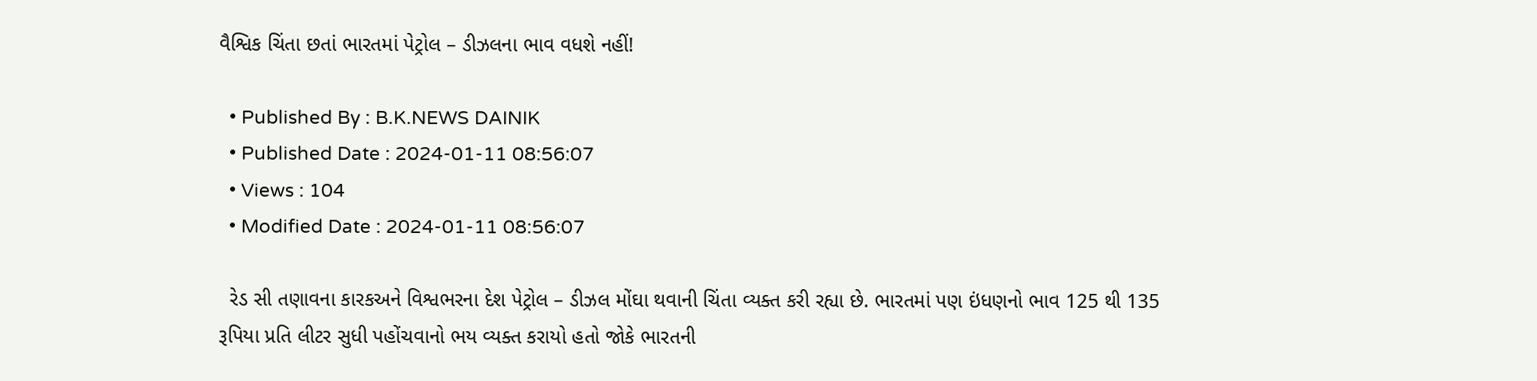વૈશ્વિક ચિંતા છતાં ભારતમાં પેટ્રોલ – ડીઝલના ભાવ વધશે નહીં!

  • Published By : B.K.NEWS DAINIK
  • Published Date : 2024-01-11 08:56:07
  • Views : 104
  • Modified Date : 2024-01-11 08:56:07

  રેડ સી તણાવના કારકઅને વિશ્વભરના દેશ પેટ્રોલ – ડીઝલ મોંઘા થવાની ચિંતા વ્યક્ત કરી રહ્યા છે. ભારતમાં પણ ઇંધણનો ભાવ 125 થી 135 રૂપિયા પ્રતિ લીટર સુધી પહોંચવાનો ભય વ્યક્ત કરાયો હતો જોકે ભારતની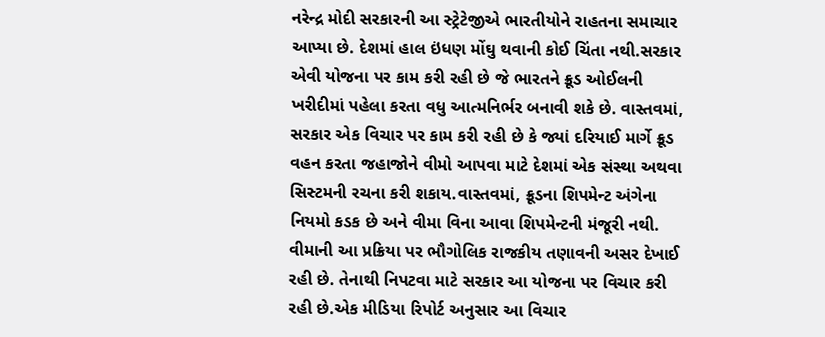નરેન્દ્ર મોદી સરકારની આ સ્ટ્રેટેજીએ ભારતીયોને રાહતના સમાચાર આપ્યા છે. દેશમાં હાલ ઇંધણ મોંઘુ થવાની કોઈ ચિંતા નથી.સરકાર એવી યોજના પર કામ કરી રહી છે જે ભારતને ક્રૂડ ઓઈલની ખરીદીમાં પહેલા કરતા વધુ આત્મનિર્ભર બનાવી શકે છે. વાસ્તવમાં, સરકાર એક વિચાર પર કામ કરી રહી છે કે જ્યાં દરિયાઈ માર્ગે ક્રૂડ વહન કરતા જહાજોને વીમો આપવા માટે દેશમાં એક સંસ્થા અથવા સિસ્ટમની રચના કરી શકાય.વાસ્તવમાં, ક્રૂડના શિપમેન્ટ અંગેના નિયમો કડક છે અને વીમા વિના આવા શિપમેન્ટની મંજૂરી નથી. વીમાની આ પ્રક્રિયા પર ભૌગોલિક રાજકીય તણાવની અસર દેખાઈ રહી છે. તેનાથી નિપટવા માટે સરકાર આ યોજના પર વિચાર કરી રહી છે.એક મીડિયા રિપોર્ટ અનુસાર આ વિચાર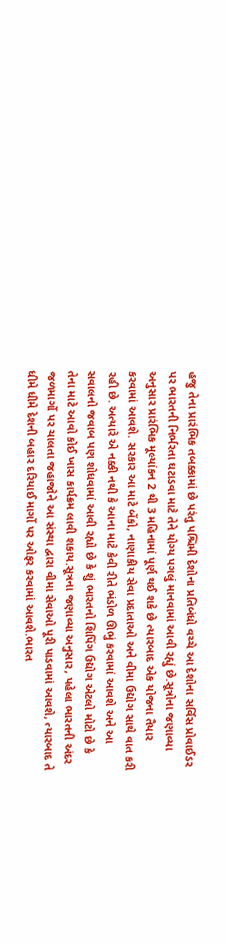હજુ તેના પ્રારંભિક તબક્કામાં છે પરંતુ પશ્ચિમી દેશોના પ્રતિબંધો વચ્ચે આ દેશોના સર્વિસ પ્રોવાઈડર પર ભારતની નિર્ભરતા ઘટાડવા માટે તેને યોગ્ય પગલું માનવામાં આવી રહ્યું છે.સૂત્રોના જણાવ્યા અનુસાર પ્રારંભિક મૂલ્યાંકન 2 થી 3 મહિનામાં પૂર્ણ થઈ શકે છે ત્યારબાદ એક યોજના તૈયાર કરવામાં આવશે. સરકાર આ માટે બેંકો, નાણાકીય સેવા પ્રદાતાઓ અને વીમા ઉદ્યોગ સાથે વાત કરી રહી છે. અત્યારે એ નક્કી નથી કે આના માટે કેવી રીતે ભંડોળ ઊભું કરવામાં આવશે અને આ સવાલનો જવાબ પણ શોધવામાં આવી રહ્યો છે કે શું ભારતનો શિપિંગ ઉદ્યોગ એટલો મોટો છે કે તેના માટે આવો કોઈ ખાસ કાર્યક્રમ લાવી શકાય.સૂત્રના જણાવ્યા અનુસાર, પહેલા ભારતની અંદર જળમાર્ગો પર ચાલતા જહાજોને આ સંસ્થા દ્વારા વીમા સેવાઓ પૂરી પાડવામાં આવશે, ત્યારબાદ તે ધીમે ધીમે દેશની બહાર દરિયાઈ માર્ગો પર ઓફર કરવામાં આવશે.ભારત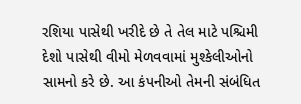રશિયા પાસેથી ખરીદે છે તે તેલ માટે પશ્ચિમી દેશો પાસેથી વીમો મેળવવામાં મુશ્કેલીઓનો સામનો કરે છે. આ કંપનીઓ તેમની સંબંધિત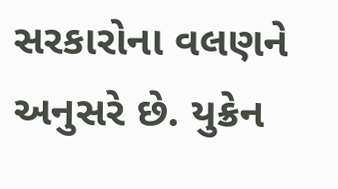સરકારોના વલણને અનુસરે છે. યુક્રેન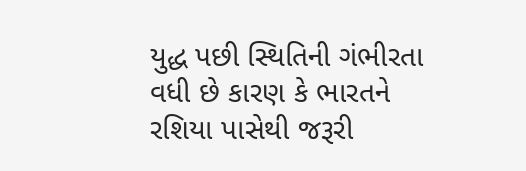યુદ્ધ પછી સ્થિતિની ગંભીરતા વધી છે કારણ કે ભારતને રશિયા પાસેથી જરૂરી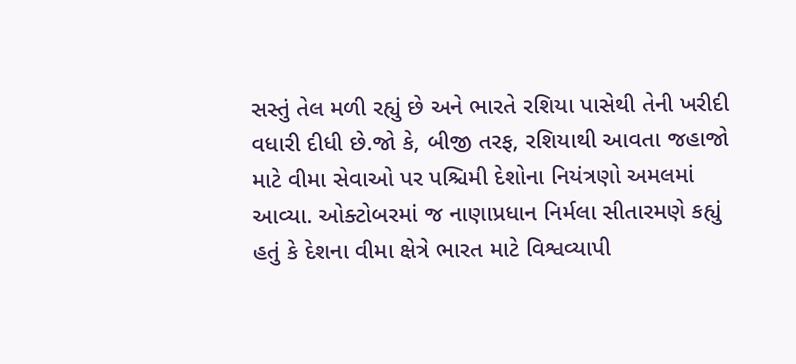સસ્તું તેલ મળી રહ્યું છે અને ભારતે રશિયા પાસેથી તેની ખરીદી વધારી દીધી છે.જો કે, બીજી તરફ, રશિયાથી આવતા જહાજો માટે વીમા સેવાઓ પર પશ્ચિમી દેશોના નિયંત્રણો અમલમાં આવ્યા. ઓક્ટોબરમાં જ નાણાપ્રધાન નિર્મલા સીતારમણે કહ્યું હતું કે દેશના વીમા ક્ષેત્રે ભારત માટે વિશ્વવ્યાપી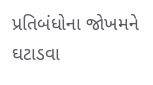પ્રતિબંધોના જોખમને ઘટાડવા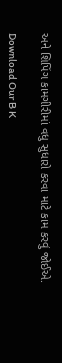અને શિપિંગ કામગીરીમાં વધુ સુધારો કરવા માટે કામ કરવું જોઈએ.

Download Our B K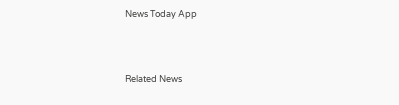News Today App



Related News